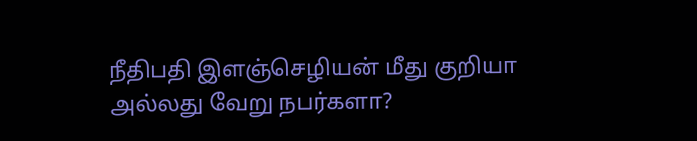நீதிபதி இளஞ்செழியன் மீது குறியா அல்லது வேறு நபர்களா?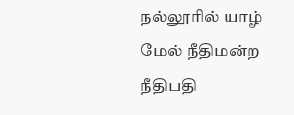நல்லூரில் யாழ் மேல் நீதிமன்ற நீதிபதி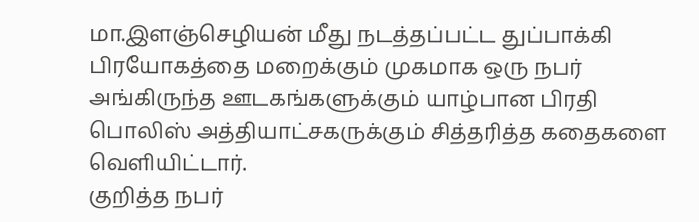மா.இளஞ்செழியன் மீது நடத்தப்பட்ட துப்பாக்கி பிரயோகத்தை மறைக்கும் முகமாக ஒரு நபர் அங்கிருந்த ஊடகங்களுக்கும் யாழ்பான பிரதி பொலிஸ் அத்தியாட்சகருக்கும் சித்தரித்த கதைகளை வெளியிட்டார்.
குறித்த நபர்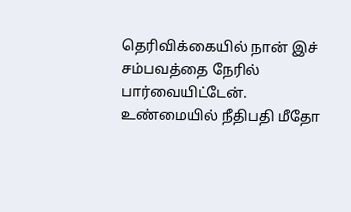தெரிவிக்கையில் நான் இச் சம்பவத்தை நேரில் பார்வையிட்டேன். உண்மையில் நீதிபதி மீதோ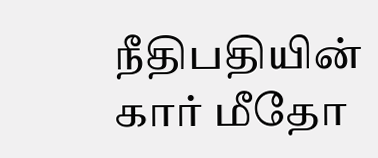நீதிபதியின் கார் மீதோ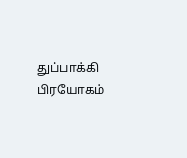துப்பாக்கி பிரயோகம்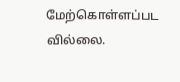மேற்கொள்ளப்பட வில்லை.